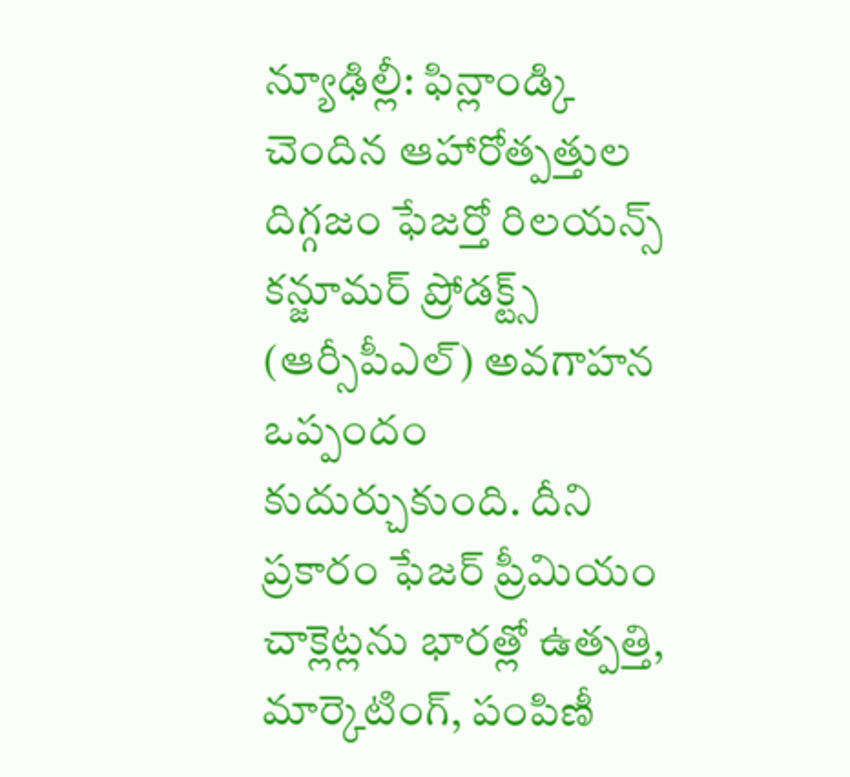న్యూఢిల్లీ: ఫిన్లాండ్కి చెందిన ఆహారోత్పత్తుల దిగ్గజం ఫేజర్తో రిలయన్స్ కన్జూమర్ ప్రోడక్ట్స్ (ఆర్సీపీఎల్) అవగాహన ఒప్పందం కుదుర్చుకుంది. దీని ప్రకారం ఫేజర్ ప్రీమియం చాక్లెట్లను భారత్లో ఉత్పత్తి, మార్కెటింగ్, పంపిణీ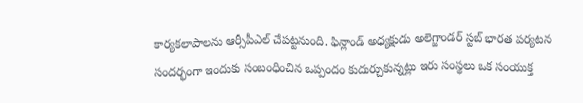కార్యకలాపాలను ఆర్సీపీఎల్ చేపట్టనుంది. ఫిన్లాండ్ అధ్యక్షుడు అలెగ్జాండర్ స్టబ్ భారత పర్యటన సందర్భంగా ఇందుకు సంబంధించిన ఒప్పందం కుదుర్చుకున్నట్లు ఇరు సంస్థలు ఒక సంయుక్త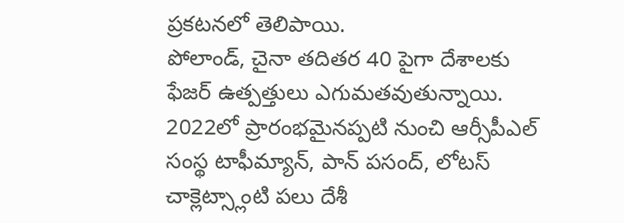ప్రకటనలో తెలిపాయి.
పోలాండ్, చైనా తదితర 40 పైగా దేశాలకు ఫేజర్ ఉత్పత్తులు ఎగుమతవుతున్నాయి. 2022లో ప్రారంభమైనప్పటి నుంచి ఆర్సీపీఎల్ సంస్థ టాఫీమ్యాన్, పాన్ పసంద్, లోటస్ చాక్లెట్స్లాంటి పలు దేశీ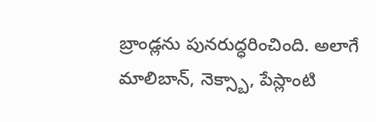బ్రాండ్లను పునరుద్ధరించింది. అలాగే మాలిబాన్, నెక్స్బా, పేస్లాంటి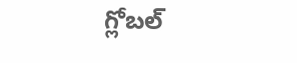గ్లోబల్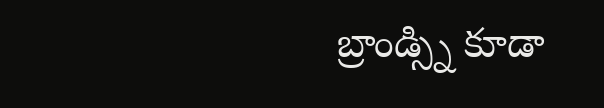బ్రాండ్స్ని కూడా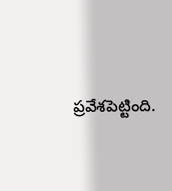ప్రవేశపెట్టింది.